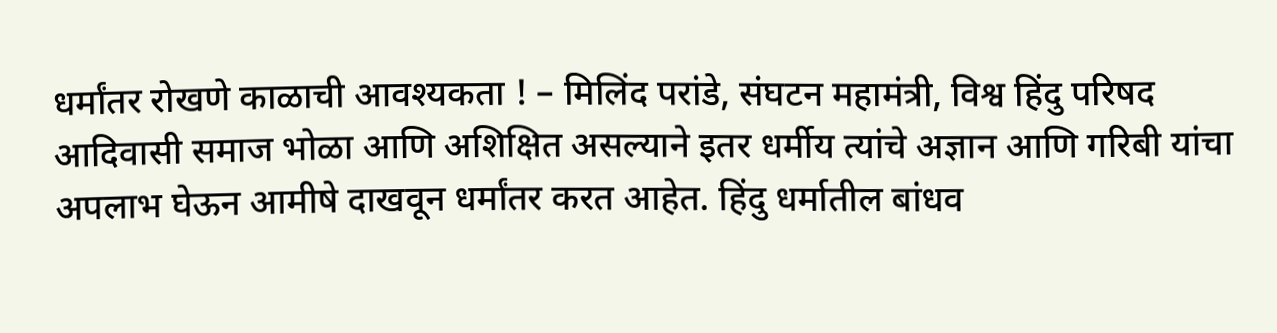धर्मांतर रोखणे काळाची आवश्यकता ! – मिलिंद परांडे, संघटन महामंत्री, विश्व हिंदु परिषद
आदिवासी समाज भोळा आणि अशिक्षित असल्याने इतर धर्मीय त्यांचे अज्ञान आणि गरिबी यांचा अपलाभ घेऊन आमीषे दाखवून धर्मांतर करत आहेत. हिंदु धर्मातील बांधव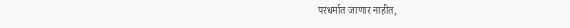परधर्मात जाणार नाहीत,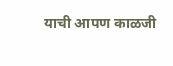याची आपण काळजी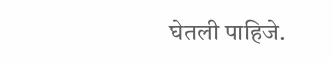घेतली पाहिजे.